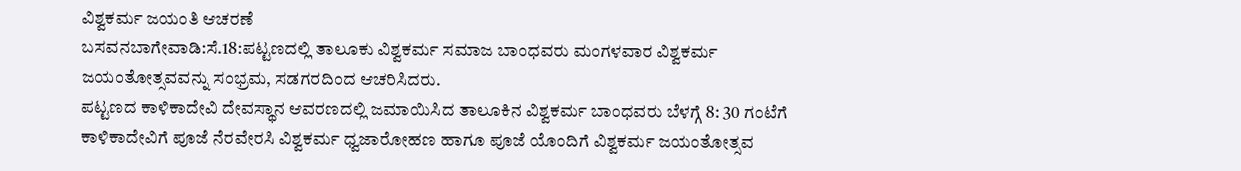ವಿಶ್ವಕರ್ಮ ಜಯಂತಿ ಆಚರಣೆ
ಬಸವನಬಾಗೇವಾಡಿ:ಸೆ.18:ಪಟ್ಟಣದಲ್ಲಿ ತಾಲೂಕು ವಿಶ್ವಕರ್ಮ ಸಮಾಜ ಬಾಂಧವರು ಮಂಗಳವಾರ ವಿಶ್ವಕರ್ಮ ಜಯಂತೋತ್ಸವವನ್ನು ಸಂಭ್ರಮ, ಸಡಗರದಿಂದ ಆಚರಿಸಿದರು.
ಪಟ್ಟಣದ ಕಾಳಿಕಾದೇವಿ ದೇವಸ್ಥಾನ ಆವರಣದಲ್ಲಿ ಜಮಾಯಿಸಿದ ತಾಲೂಕಿನ ವಿಶ್ವಕರ್ಮ ಬಾಂಧವರು ಬೆಳಗ್ಗೆ 8: 30 ಗಂಟೆಗೆ ಕಾಳಿಕಾದೇವಿಗೆ ಪೂಜೆ ನೆರವೇರಸಿ ವಿಶ್ವಕರ್ಮ ಧ್ವಜಾರೋಹಣ ಹಾಗೂ ಪೂಜೆ ಯೊಂದಿಗೆ ವಿಶ್ವಕರ್ಮ ಜಯಂತೋತ್ಸವ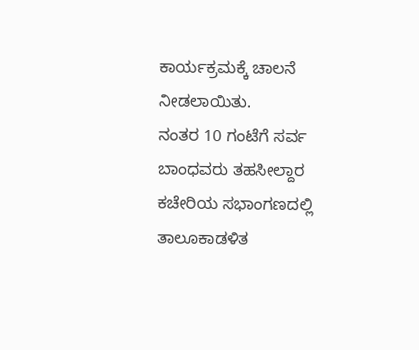ಕಾರ್ಯಕ್ರಮಕ್ಕೆ ಚಾಲನೆ ನೀಡಲಾಯಿತು.
ನಂತರ 10 ಗಂಟೆಗೆ ಸರ್ವ ಬಾಂಧವರು ತಹಸೀಲ್ದಾರ ಕಚೇರಿಯ ಸಭಾಂಗಣದಲ್ಲಿ ತಾಲೂಕಾಡಳಿತ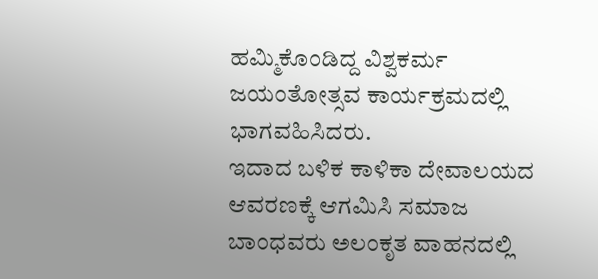ಹಮ್ಮಿಕೊಂಡಿದ್ದ ವಿಶ್ವಕರ್ಮ ಜಯಂತೋತ್ಸವ ಕಾರ್ಯಕ್ರಮದಲ್ಲಿ ಭಾಗವಹಿಸಿದರು.
ಇದಾದ ಬಳಿಕ ಕಾಳಿಕಾ ದೇವಾಲಯದ ಆವರಣಕ್ಕೆ ಆಗಮಿಸಿ ಸಮಾಜ ಬಾಂಧವರು ಅಲಂಕೃತ ವಾಹನದಲ್ಲಿ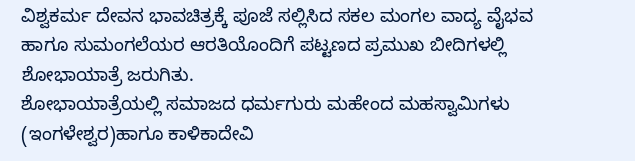ವಿಶ್ವಕರ್ಮ ದೇವನ ಭಾವಚಿತ್ರಕ್ಕೆ ಪೂಜೆ ಸಲ್ಲಿಸಿದ ಸಕಲ ಮಂಗಲ ವಾದ್ಯ ವೈಭವ ಹಾಗೂ ಸುಮಂಗಲೆಯರ ಆರತಿಯೊಂದಿಗೆ ಪಟ್ಟಣದ ಪ್ರಮುಖ ಬೀದಿಗಳಲ್ಲಿ ಶೋಭಾಯಾತ್ರೆ ಜರುಗಿತು.
ಶೋಭಾಯಾತ್ರೆಯಲ್ಲಿ ಸಮಾಜದ ಧರ್ಮಗುರು ಮಹೇಂದ ಮಹಸ್ವಾಮಿಗಳು (ಇಂಗಳೇಶ್ವರ)ಹಾಗೂ ಕಾಳಿಕಾದೇವಿ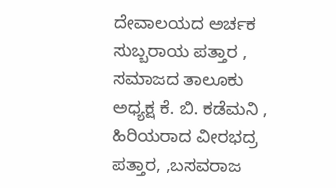ದೇವಾಲಯದ ಅರ್ಚಕ ಸುಬ್ಬರಾಯ ಪತ್ತಾರ , ಸಮಾಜದ ತಾಲೂಕು ಅಧ್ಯಕ್ಷ ಕೆ. ಬಿ. ಕಡೆಮನಿ , ಹಿರಿಯರಾದ ವೀರಭದ್ರ ಪತ್ತಾರ, ,ಬಸವರಾಜ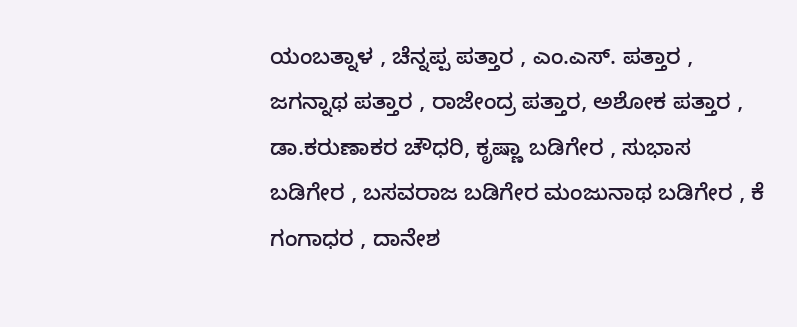ಯಂಬತ್ನಾಳ , ಚೆನ್ನಪ್ಪ ಪತ್ತಾರ , ಎಂ.ಎಸ್. ಪತ್ತಾರ , ಜಗನ್ನಾಥ ಪತ್ತಾರ , ರಾಜೇಂದ್ರ ಪತ್ತಾರ, ಅಶೋಕ ಪತ್ತಾರ , ಡಾ.ಕರುಣಾಕರ ಚೌಧರಿ, ಕೃಷ್ಣಾ ಬಡಿಗೇರ , ಸುಭಾಸ ಬಡಿಗೇರ , ಬಸವರಾಜ ಬಡಿಗೇರ ಮಂಜುನಾಥ ಬಡಿಗೇರ , ಕೆ ಗಂಗಾಧರ , ದಾನೇಶ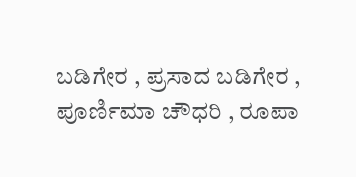ಬಡಿಗೇರ , ಪ್ರಸಾದ ಬಡಿಗೇರ , ಪೂರ್ಣಿಮಾ ಚೌಧರಿ , ರೂಪಾ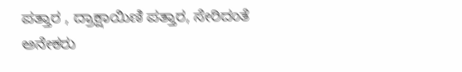ಪತ್ತಾರ , ದ್ರಾಕ್ಷಾಯಿಣಿ ಪತ್ತಾರ, ಸೇರಿದಂತೆ ಅನೇಕರು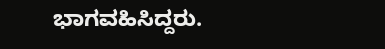ಭಾಗವಹಿಸಿದ್ದರು.